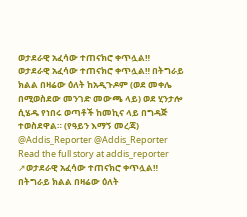ወታደራዊ አፈሳው ተጠናክሮ ቀጥሏል‼
ወታደራዊ አፈሳው ተጠናክሮ ቀጥሏል‼ በትግራይ ክልል በዛሬው ዕለት ከአዲጉዶም (ወደ መቀሌ በሚወስደው መንገድ መውጫ ላይ) ወደ ሂንታሎ ሲሄዱ የነበሩ ወጣቶች ከመኪና ላይ በግዳጅ ተወስደዋል። (የዓይን እማኝ መረጃ) @Addis_Reporter @Addis_Reporter
Read the full story at addis_reporter ↗ወታደራዊ አፈሳው ተጠናክሮ ቀጥሏል‼ በትግራይ ክልል በዛሬው ዕለት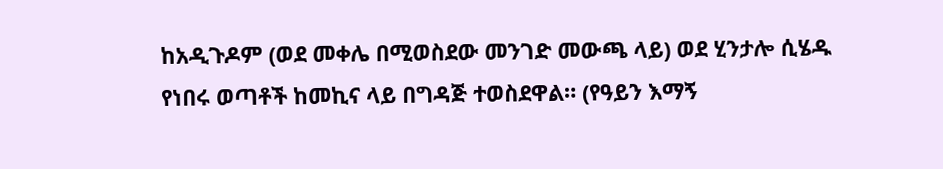ከአዲጉዶም (ወደ መቀሌ በሚወስደው መንገድ መውጫ ላይ) ወደ ሂንታሎ ሲሄዱ የነበሩ ወጣቶች ከመኪና ላይ በግዳጅ ተወስደዋል። (የዓይን እማኝ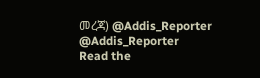መረጃ) @Addis_Reporter @Addis_Reporter
Read the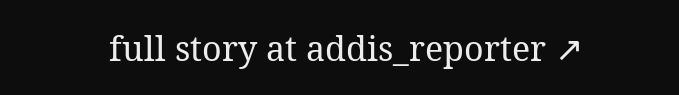full story at addis_reporter ↗